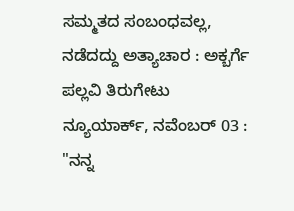ಸಮ್ಮತದ ಸಂಬಂಧವಲ್ಲ, ನಡೆದದ್ದು ಅತ್ಯಾಚಾರ : ಅಕ್ಬರ್ಗೆ ಪಲ್ಲವಿ ತಿರುಗೇಟು
ನ್ಯೂಯಾರ್ಕ್, ನವೆಂಬರ್ 03 : "ನನ್ನ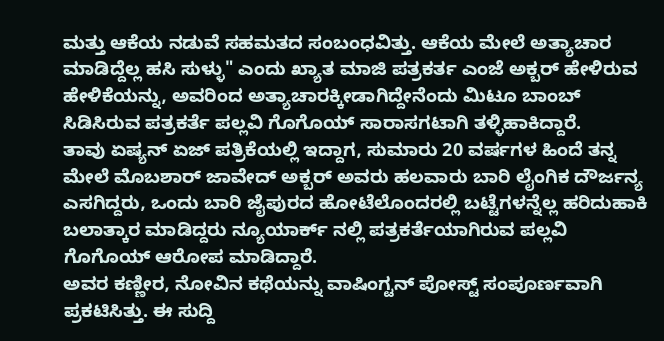ಮತ್ತು ಆಕೆಯ ನಡುವೆ ಸಹಮತದ ಸಂಬಂಧವಿತ್ತು. ಆಕೆಯ ಮೇಲೆ ಅತ್ಯಾಚಾರ ಮಾಡಿದ್ದೆಲ್ಲ ಹಸಿ ಸುಳ್ಳು" ಎಂದು ಖ್ಯಾತ ಮಾಜಿ ಪತ್ರಕರ್ತ ಎಂಜೆ ಅಕ್ಬರ್ ಹೇಳಿರುವ ಹೇಳಿಕೆಯನ್ನು, ಅವರಿಂದ ಅತ್ಯಾಚಾರಕ್ಕೀಡಾಗಿದ್ದೇನೆಂದು ಮಿಟೂ ಬಾಂಬ್ ಸಿಡಿಸಿರುವ ಪತ್ರಕರ್ತೆ ಪಲ್ಲವಿ ಗೊಗೊಯ್ ಸಾರಾಸಗಟಾಗಿ ತಳ್ಳಿಹಾಕಿದ್ದಾರೆ.
ತಾವು ಏಷ್ಯನ್ ಏಜ್ ಪತ್ರಿಕೆಯಲ್ಲಿ ಇದ್ದಾಗ, ಸುಮಾರು 20 ವರ್ಷಗಳ ಹಿಂದೆ ತನ್ನ ಮೇಲೆ ಮೊಬಶಾರ್ ಜಾವೇದ್ ಅಕ್ಬರ್ ಅವರು ಹಲವಾರು ಬಾರಿ ಲೈಂಗಿಕ ದೌರ್ಜನ್ಯ ಎಸಗಿದ್ದರು, ಒಂದು ಬಾರಿ ಜೈಪುರದ ಹೋಟೆಲೊಂದರಲ್ಲಿ ಬಟ್ಟೆಗಳನ್ನೆಲ್ಲ ಹರಿದುಹಾಕಿ ಬಲಾತ್ಕಾರ ಮಾಡಿದ್ದರು ನ್ಯೂಯಾರ್ಕ್ ನಲ್ಲಿ ಪತ್ರಕರ್ತೆಯಾಗಿರುವ ಪಲ್ಲವಿ ಗೊಗೊಯ್ ಆರೋಪ ಮಾಡಿದ್ದಾರೆ.
ಅವರ ಕಣ್ಣೀರ, ನೋವಿನ ಕಥೆಯನ್ನು ವಾಷಿಂಗ್ಟನ್ ಪೋಸ್ಟ್ ಸಂಪೂರ್ಣವಾಗಿ ಪ್ರಕಟಿಸಿತ್ತು. ಈ ಸುದ್ದಿ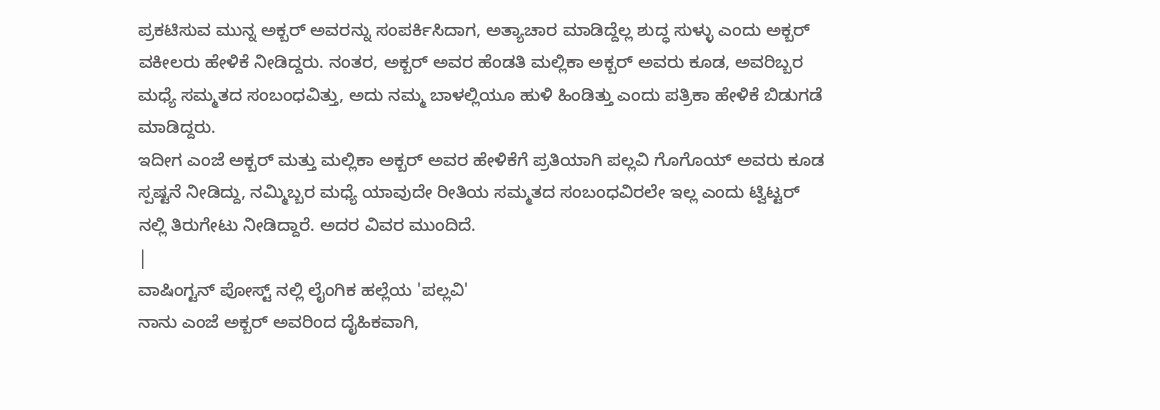ಪ್ರಕಟಿಸುವ ಮುನ್ನ ಅಕ್ಬರ್ ಅವರನ್ನು ಸಂಪರ್ಕಿಸಿದಾಗ, ಅತ್ಯಾಚಾರ ಮಾಡಿದ್ದೆಲ್ಲ ಶುದ್ಧ ಸುಳ್ಳು ಎಂದು ಅಕ್ಬರ್ ವಕೀಲರು ಹೇಳಿಕೆ ನೀಡಿದ್ದರು. ನಂತರ, ಅಕ್ಬರ್ ಅವರ ಹೆಂಡತಿ ಮಲ್ಲಿಕಾ ಅಕ್ಬರ್ ಅವರು ಕೂಡ, ಅವರಿಬ್ಬರ ಮಧ್ಯೆ ಸಮ್ಮತದ ಸಂಬಂಧವಿತ್ತು, ಅದು ನಮ್ಮ ಬಾಳಲ್ಲಿಯೂ ಹುಳಿ ಹಿಂಡಿತ್ತು ಎಂದು ಪತ್ರಿಕಾ ಹೇಳಿಕೆ ಬಿಡುಗಡೆ ಮಾಡಿದ್ದರು.
ಇದೀಗ ಎಂಜೆ ಅಕ್ಬರ್ ಮತ್ತು ಮಲ್ಲಿಕಾ ಅಕ್ಬರ್ ಅವರ ಹೇಳಿಕೆಗೆ ಪ್ರತಿಯಾಗಿ ಪಲ್ಲವಿ ಗೊಗೊಯ್ ಅವರು ಕೂಡ ಸ್ಪಷ್ಟನೆ ನೀಡಿದ್ದು, ನಮ್ಮಿಬ್ಬರ ಮಧ್ಯೆ ಯಾವುದೇ ರೀತಿಯ ಸಮ್ಮತದ ಸಂಬಂಧವಿರಲೇ ಇಲ್ಲ ಎಂದು ಟ್ವಿಟ್ಟರ್ ನಲ್ಲಿ ತಿರುಗೇಟು ನೀಡಿದ್ದಾರೆ. ಅದರ ವಿವರ ಮುಂದಿದೆ.
|
ವಾಷಿಂಗ್ಟನ್ ಪೋಸ್ಟ್ ನಲ್ಲಿ ಲೈಂಗಿಕ ಹಲ್ಲೆಯ 'ಪಲ್ಲವಿ'
ನಾನು ಎಂಜೆ ಅಕ್ಬರ್ ಅವರಿಂದ ದೈಹಿಕವಾಗಿ,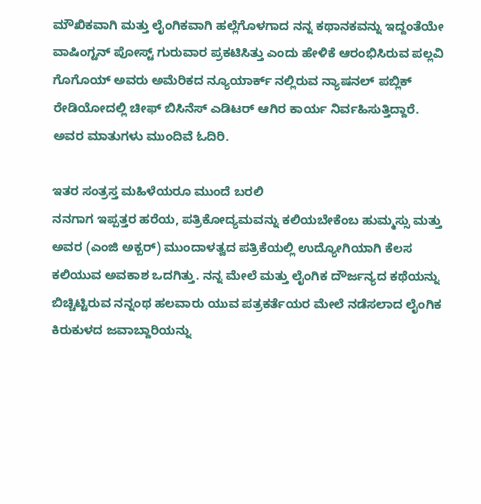ಮೌಖಿಕವಾಗಿ ಮತ್ತು ಲೈಂಗಿಕವಾಗಿ ಹಲ್ಲೆಗೊಳಗಾದ ನನ್ನ ಕಥಾನಕವನ್ನು ಇದ್ದಂತೆಯೇ ವಾಷಿಂಗ್ಟನ್ ಪೋಸ್ಟ್ ಗುರುವಾರ ಪ್ರಕಟಿಸಿತ್ತು ಎಂದು ಹೇಳಿಕೆ ಆರಂಭಿಸಿರುವ ಪಲ್ಲವಿ ಗೊಗೊಯ್ ಅವರು ಅಮೆರಿಕದ ನ್ಯೂಯಾರ್ಕ್ ನಲ್ಲಿರುವ ನ್ಯಾಷನಲ್ ಪಬ್ಲಿಕ್ ರೇಡಿಯೋದಲ್ಲಿ ಚೀಫ್ ಬಿಸಿನೆಸ್ ಎಡಿಟರ್ ಆಗಿರ ಕಾರ್ಯ ನಿರ್ವಹಿಸುತ್ತಿದ್ದಾರೆ. ಅವರ ಮಾತುಗಳು ಮುಂದಿವೆ ಓದಿರಿ.

ಇತರ ಸಂತ್ರಸ್ತ ಮಹಿಳೆಯರೂ ಮುಂದೆ ಬರಲಿ
ನನಗಾಗ ಇಪ್ಪತ್ತರ ಹರೆಯ, ಪತ್ರಿಕೋದ್ಯಮವನ್ನು ಕಲಿಯಬೇಕೆಂಬ ಹುಮ್ಮಸ್ಸು ಮತ್ತು ಅವರ (ಎಂಜಿ ಅಕ್ಬರ್) ಮುಂದಾಳತ್ವದ ಪತ್ರಿಕೆಯಲ್ಲಿ ಉದ್ಯೋಗಿಯಾಗಿ ಕೆಲಸ ಕಲಿಯುವ ಅವಕಾಶ ಒದಗಿತ್ತು. ನನ್ನ ಮೇಲೆ ಮತ್ತು ಲೈಂಗಿಕ ದೌರ್ಜನ್ಯದ ಕಥೆಯನ್ನು ಬಿಚ್ಚಿಟ್ಟಿರುವ ನನ್ನಂಥ ಹಲವಾರು ಯುವ ಪತ್ರಕರ್ತೆಯರ ಮೇಲೆ ನಡೆಸಲಾದ ಲೈಂಗಿಕ ಕಿರುಕುಳದ ಜವಾಬ್ದಾರಿಯನ್ನು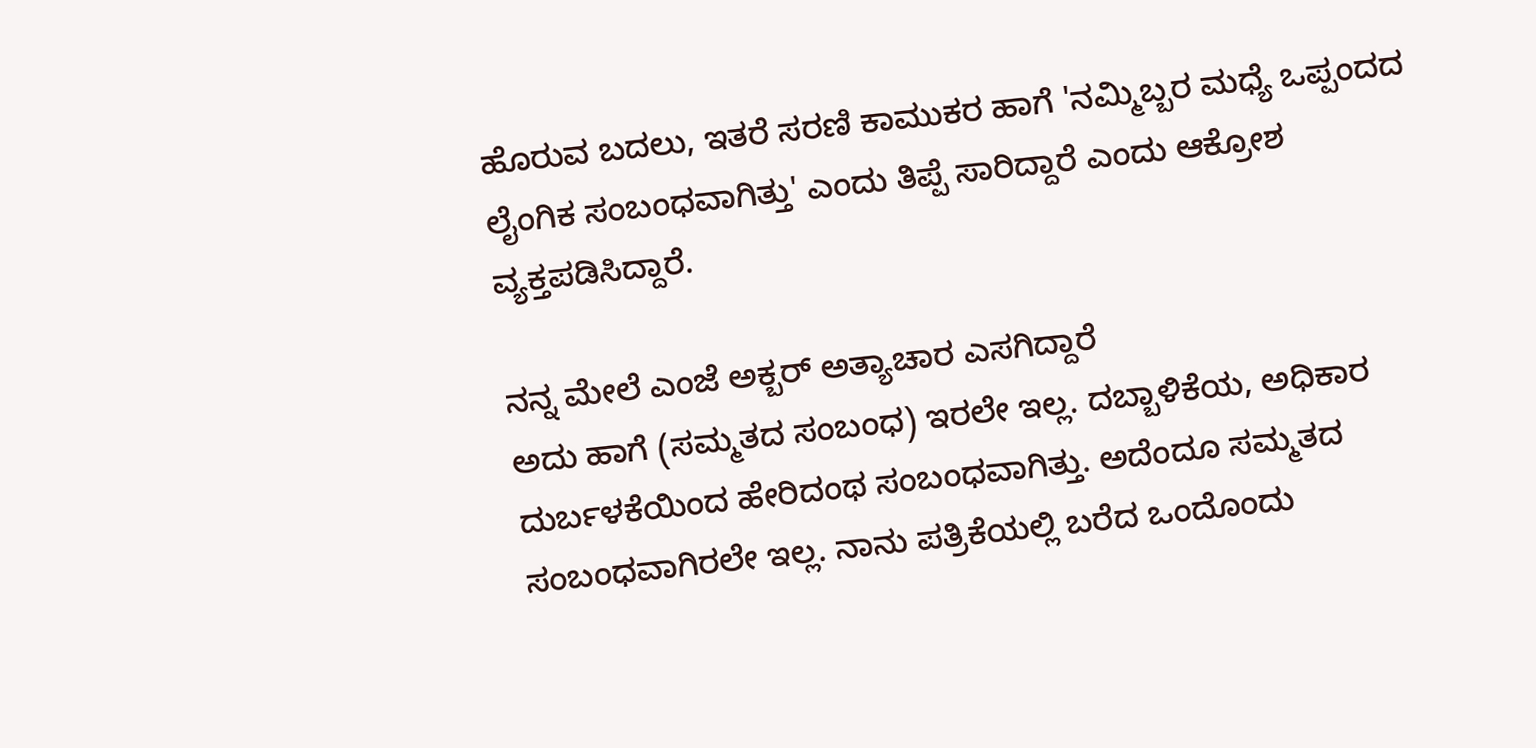ಹೊರುವ ಬದಲು, ಇತರೆ ಸರಣಿ ಕಾಮುಕರ ಹಾಗೆ 'ನಮ್ಮಿಬ್ಬರ ಮಧ್ಯೆ ಒಪ್ಪಂದದ ಲೈಂಗಿಕ ಸಂಬಂಧವಾಗಿತ್ತು' ಎಂದು ತಿಪ್ಪೆ ಸಾರಿದ್ದಾರೆ ಎಂದು ಆಕ್ರೋಶ ವ್ಯಕ್ತಪಡಿಸಿದ್ದಾರೆ.

ನನ್ನ ಮೇಲೆ ಎಂಜೆ ಅಕ್ಬರ್ ಅತ್ಯಾಚಾರ ಎಸಗಿದ್ದಾರೆ
ಅದು ಹಾಗೆ (ಸಮ್ಮತದ ಸಂಬಂಧ) ಇರಲೇ ಇಲ್ಲ. ದಬ್ಬಾಳಿಕೆಯ, ಅಧಿಕಾರ ದುರ್ಬಳಕೆಯಿಂದ ಹೇರಿದಂಥ ಸಂಬಂಧವಾಗಿತ್ತು. ಅದೆಂದೂ ಸಮ್ಮತದ ಸಂಬಂಧವಾಗಿರಲೇ ಇಲ್ಲ. ನಾನು ಪತ್ರಿಕೆಯಲ್ಲಿ ಬರೆದ ಒಂದೊಂದು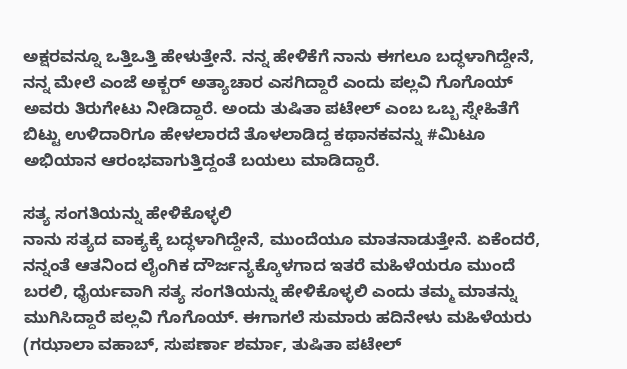ಅಕ್ಷರವನ್ನೂ ಒತ್ತಿಒತ್ತಿ ಹೇಳುತ್ತೇನೆ. ನನ್ನ ಹೇಳಿಕೆಗೆ ನಾನು ಈಗಲೂ ಬದ್ಧಳಾಗಿದ್ದೇನೆ, ನನ್ನ ಮೇಲೆ ಎಂಜೆ ಅಕ್ಬರ್ ಅತ್ಯಾಚಾರ ಎಸಗಿದ್ದಾರೆ ಎಂದು ಪಲ್ಲವಿ ಗೊಗೊಯ್ ಅವರು ತಿರುಗೇಟು ನೀಡಿದ್ದಾರೆ. ಅಂದು ತುಷಿತಾ ಪಟೇಲ್ ಎಂಬ ಒಬ್ಬ ಸ್ನೇಹಿತೆಗೆ ಬಿಟ್ಟು ಉಳಿದಾರಿಗೂ ಹೇಳಲಾರದೆ ತೊಳಲಾಡಿದ್ದ ಕಥಾನಕವನ್ನು #ಮಿಟೂ ಅಭಿಯಾನ ಆರಂಭವಾಗುತ್ತಿದ್ದಂತೆ ಬಯಲು ಮಾಡಿದ್ದಾರೆ.

ಸತ್ಯ ಸಂಗತಿಯನ್ನು ಹೇಳಿಕೊಳ್ಳಲಿ
ನಾನು ಸತ್ಯದ ವಾಕ್ಯಕ್ಕೆ ಬದ್ಧಳಾಗಿದ್ದೇನೆ, ಮುಂದೆಯೂ ಮಾತನಾಡುತ್ತೇನೆ. ಏಕೆಂದರೆ, ನನ್ನಂತೆ ಆತನಿಂದ ಲೈಂಗಿಕ ದೌರ್ಜನ್ಯಕ್ಕೊಳಗಾದ ಇತರೆ ಮಹಿಳೆಯರೂ ಮುಂದೆ ಬರಲಿ, ಧೈರ್ಯವಾಗಿ ಸತ್ಯ ಸಂಗತಿಯನ್ನು ಹೇಳಿಕೊಳ್ಳಲಿ ಎಂದು ತಮ್ಮ ಮಾತನ್ನು ಮುಗಿಸಿದ್ದಾರೆ ಪಲ್ಲವಿ ಗೊಗೊಯ್. ಈಗಾಗಲೆ ಸುಮಾರು ಹದಿನೇಳು ಮಹಿಳೆಯರು (ಗಝಾಲಾ ವಹಾಬ್, ಸುಪರ್ಣಾ ಶರ್ಮಾ, ತುಷಿತಾ ಪಟೇಲ್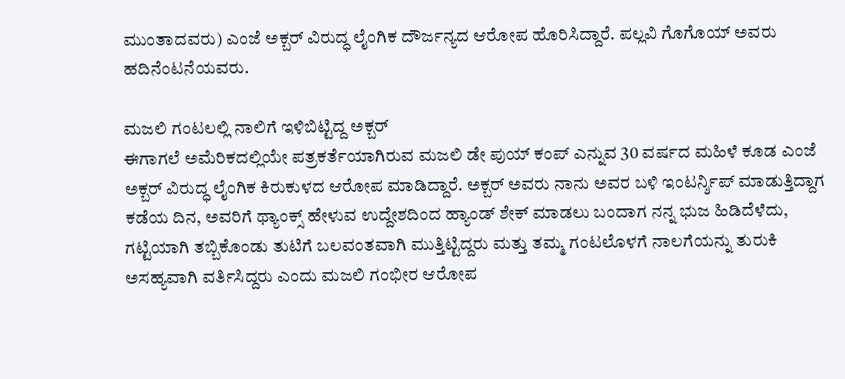ಮುಂತಾದವರು) ಎಂಜೆ ಅಕ್ಬರ್ ವಿರುದ್ಧ ಲೈಂಗಿಕ ದೌರ್ಜನ್ಯದ ಆರೋಪ ಹೊರಿಸಿದ್ದಾರೆ. ಪಲ್ಲವಿ ಗೊಗೊಯ್ ಅವರು ಹದಿನೆಂಟನೆಯವರು.

ಮಜಲಿ ಗಂಟಲಲ್ಲಿ ನಾಲಿಗೆ ಇಳಿಬಿಟ್ಟಿದ್ದ ಅಕ್ಬರ್
ಈಗಾಗಲೆ ಅಮೆರಿಕದಲ್ಲಿಯೇ ಪತ್ರಕರ್ತೆಯಾಗಿರುವ ಮಜಲಿ ಡೇ ಪುಯ್ ಕಂಪ್ ಎನ್ನುವ 30 ವರ್ಷದ ಮಹಿಳೆ ಕೂಡ ಎಂಜೆ ಅಕ್ಬರ್ ವಿರುದ್ಧ ಲೈಂಗಿಕ ಕಿರುಕುಳದ ಆರೋಪ ಮಾಡಿದ್ದಾರೆ. ಅಕ್ಬರ್ ಅವರು ನಾನು ಅವರ ಬಳಿ ಇಂಟರ್ನ್ಶಿಪ್ ಮಾಡುತ್ತಿದ್ದಾಗ ಕಡೆಯ ದಿನ, ಅವರಿಗೆ ಥ್ಯಾಂಕ್ಸ್ ಹೇಳುವ ಉದ್ದೇಶದಿಂದ ಹ್ಯಾಂಡ್ ಶೇಕ್ ಮಾಡಲು ಬಂದಾಗ ನನ್ನ ಭುಜ ಹಿಡಿದೆಳೆದು, ಗಟ್ಟಿಯಾಗಿ ತಬ್ಬಿಕೊಂಡು ತುಟಿಗೆ ಬಲವಂತವಾಗಿ ಮುತ್ತಿಟ್ಟಿದ್ದರು ಮತ್ತು ತಮ್ಮ ಗಂಟಲೊಳಗೆ ನಾಲಗೆಯನ್ನು ತುರುಕಿ ಅಸಹ್ಯವಾಗಿ ವರ್ತಿಸಿದ್ದರು ಎಂದು ಮಜಲಿ ಗಂಭೀರ ಆರೋಪ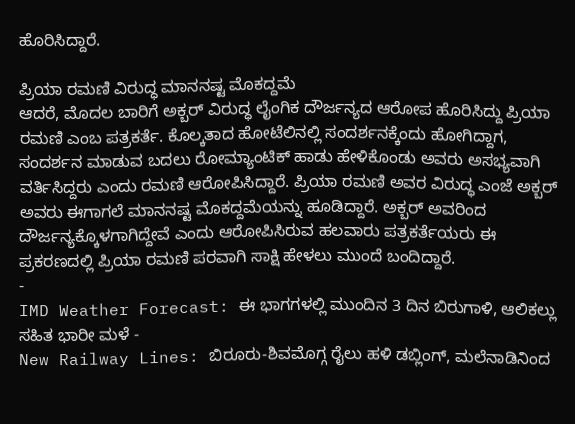ಹೊರಿಸಿದ್ದಾರೆ.

ಪ್ರಿಯಾ ರಮಣಿ ವಿರುದ್ಧ ಮಾನನಷ್ಟ ಮೊಕದ್ದಮೆ
ಆದರೆ, ಮೊದಲ ಬಾರಿಗೆ ಅಕ್ಬರ್ ವಿರುದ್ಧ ಲೈಂಗಿಕ ದೌರ್ಜನ್ಯದ ಆರೋಪ ಹೊರಿಸಿದ್ದು ಪ್ರಿಯಾ ರಮಣಿ ಎಂಬ ಪತ್ರಕರ್ತೆ. ಕೊಲ್ಕತಾದ ಹೋಟೆಲಿನಲ್ಲಿ ಸಂದರ್ಶನಕ್ಕೆಂದು ಹೋಗಿದ್ದಾಗ, ಸಂದರ್ಶನ ಮಾಡುವ ಬದಲು ರೋಮ್ಯಾಂಟಿಕ್ ಹಾಡು ಹೇಳಿಕೊಂಡು ಅವರು ಅಸಭ್ಯವಾಗಿ ವರ್ತಿಸಿದ್ದರು ಎಂದು ರಮಣಿ ಆರೋಪಿಸಿದ್ದಾರೆ. ಪ್ರಿಯಾ ರಮಣಿ ಅವರ ವಿರುದ್ಧ ಎಂಜೆ ಅಕ್ಬರ್ ಅವರು ಈಗಾಗಲೆ ಮಾನನಷ್ಟ ಮೊಕದ್ದಮೆಯನ್ನು ಹೂಡಿದ್ದಾರೆ. ಅಕ್ಬರ್ ಅವರಿಂದ ದೌರ್ಜನ್ಯಕ್ಕೊಳಗಾಗಿದ್ದೇವೆ ಎಂದು ಆರೋಪಿಸಿರುವ ಹಲವಾರು ಪತ್ರಕರ್ತೆಯರು ಈ ಪ್ರಕರಣದಲ್ಲಿ ಪ್ರಿಯಾ ರಮಣಿ ಪರವಾಗಿ ಸಾಕ್ಷಿ ಹೇಳಲು ಮುಂದೆ ಬಂದಿದ್ದಾರೆ.
-
IMD Weather Forecast: ಈ ಭಾಗಗಳಲ್ಲಿ ಮುಂದಿನ 3 ದಿನ ಬಿರುಗಾಳಿ, ಆಲಿಕಲ್ಲು ಸಹಿತ ಭಾರೀ ಮಳೆ -
New Railway Lines: ಬಿರೂರು-ಶಿವಮೊಗ್ಗ ರೈಲು ಹಳಿ ಡಬ್ಲಿಂಗ್, ಮಲೆನಾಡಿನಿಂದ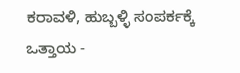ಕರಾವಳಿ, ಹುಬ್ಬಳ್ಳಿ ಸಂಪರ್ಕಕ್ಕೆ ಒತ್ತಾಯ -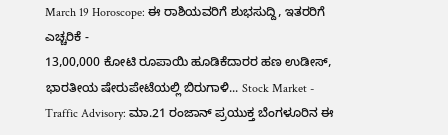March 19 Horoscope: ಈ ರಾಶಿಯವರಿಗೆ ಶುಭಸುದ್ದಿ, ಇತರರಿಗೆ ಎಚ್ಚರಿಕೆ -
13,00,000 ಕೋಟಿ ರೂಪಾಯಿ ಹೂಡಿಕೆದಾರರ ಹಣ ಉಡೀಸ್, ಭಾರತೀಯ ಷೇರುಪೇಟೆಯಲ್ಲಿ ಬಿರುಗಾಳಿ... Stock Market -
Traffic Advisory: ಮಾ.21 ರಂಜಾನ್ ಪ್ರಯುಕ್ತ ಬೆಂಗಳೂರಿನ ಈ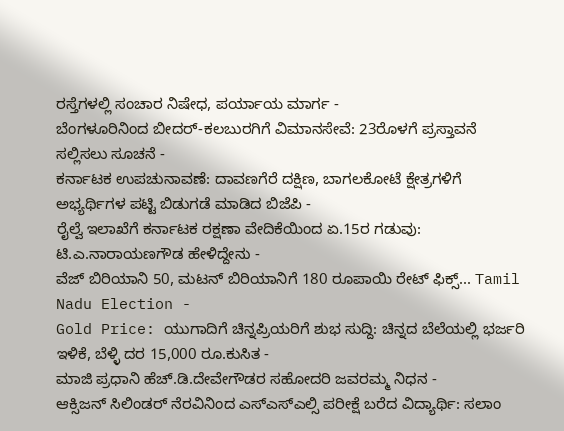ರಸ್ತೆಗಳಲ್ಲಿ ಸಂಚಾರ ನಿಷೇಧ, ಪರ್ಯಾಯ ಮಾರ್ಗ -
ಬೆಂಗಳೂರಿನಿಂದ ಬೀದರ್-ಕಲಬುರಗಿಗೆ ವಿಮಾನಸೇವೆ: 23ರೊಳಗೆ ಪ್ರಸ್ತಾವನೆ ಸಲ್ಲಿಸಲು ಸೂಚನೆ -
ಕರ್ನಾಟಕ ಉಪಚುನಾವಣೆ: ದಾವಣಗೆರೆ ದಕ್ಷಿಣ, ಬಾಗಲಕೋಟೆ ಕ್ಷೇತ್ರಗಳಿಗೆ ಅಭ್ಯರ್ಥಿಗಳ ಪಟ್ಟಿ ಬಿಡುಗಡೆ ಮಾಡಿದ ಬಿಜೆಪಿ -
ರೈಲ್ವೆ ಇಲಾಖೆಗೆ ಕರ್ನಾಟಕ ರಕ್ಷಣಾ ವೇದಿಕೆಯಿಂದ ಏ.15ರ ಗಡುವು: ಟಿ.ಎ.ನಾರಾಯಣಗೌಡ ಹೇಳಿದ್ದೇನು -
ವೆಜ್ ಬಿರಿಯಾನಿ 50, ಮಟನ್ ಬಿರಿಯಾನಿಗೆ 180 ರೂಪಾಯಿ ರೇಟ್ ಫಿಕ್ಸ್... Tamil Nadu Election -
Gold Price: ಯುಗಾದಿಗೆ ಚಿನ್ನಪ್ರಿಯರಿಗೆ ಶುಭ ಸುದ್ದಿ: ಚಿನ್ನದ ಬೆಲೆಯಲ್ಲಿ ಭರ್ಜರಿ ಇಳಿಕೆ, ಬೆಳ್ಳಿ ದರ 15,000 ರೂ.ಕುಸಿತ -
ಮಾಜಿ ಪ್ರಧಾನಿ ಹೆಚ್.ಡಿ.ದೇವೇಗೌಡರ ಸಹೋದರಿ ಜವರಮ್ಮ ನಿಧನ -
ಆಕ್ಸಿಜನ್ ಸಿಲಿಂಡರ್ ನೆರವಿನಿಂದ ಎಸ್ಎಸ್ಎಲ್ಸಿ ಪರೀಕ್ಷೆ ಬರೆದ ವಿದ್ಯಾರ್ಥಿ: ಸಲಾಂ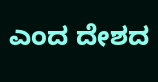ಎಂದ ದೇಶದ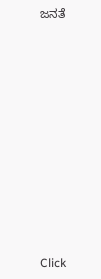ಜನತೆ












Click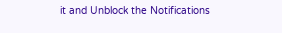it and Unblock the Notifications